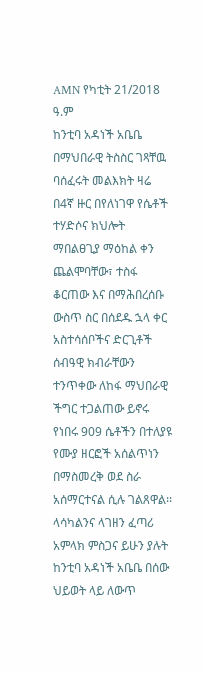AMN የካቲት 21/2018 ዓ.ም
ከንቲባ አዳነች አቤቤ በማህበራዊ ትስስር ገጻቸዉ ባሰፈሩት መልእክት ዛሬ በ4ኛ ዙር በየለነገዋ የሴቶች ተሃድሶና ክህሎት ማበልፀጊያ ማዕከል ቀን ጨልሞባቸው፣ ተስፋ ቆርጠው እና በማሕበረሰቡ ውስጥ ስር በሰደዱ ኋላ ቀር አስተሳሰቦችና ድርጊቶች ሰብዓዊ ክብራቸውን ተንጥቀው ለከፋ ማህበራዊ ችግር ተጋልጠው ይኖሩ የነበሩ 909 ሴቶችን በተለያዩ የሙያ ዘርፎች አሰልጥነን በማስመረቅ ወደ ስራ አሰማርተናል ሲሉ ገልጸዋል፡፡
ላሳካልንና ላገዘን ፈጣሪ አምላክ ምስጋና ይሁን ያሉት ከንቲባ አዳነች አቤቤ በሰው ህይወት ላይ ለውጥ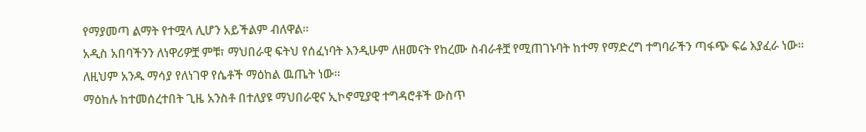የማያመጣ ልማት የተሟላ ሊሆን አይችልም ብለዋል፡፡
አዲስ አበባችንን ለነዋሪዎቿ ምቹ፣ ማህበራዊ ፍትህ የሰፈነባት እንዲሁም ለዘመናት የከረሙ ስብራቶቿ የሚጠገኑባት ከተማ የማድረግ ተግባራችን ጣፋጭ ፍሬ እያፈራ ነው። ለዚህም አንዱ ማሳያ የለነገዋ የሴቶች ማዕከል ዉጤት ነው።
ማዕከሉ ከተመሰረተበት ጊዜ አንስቶ በተለያዩ ማህበራዊና ኢኮኖሚያዊ ተግዳሮቶች ውስጥ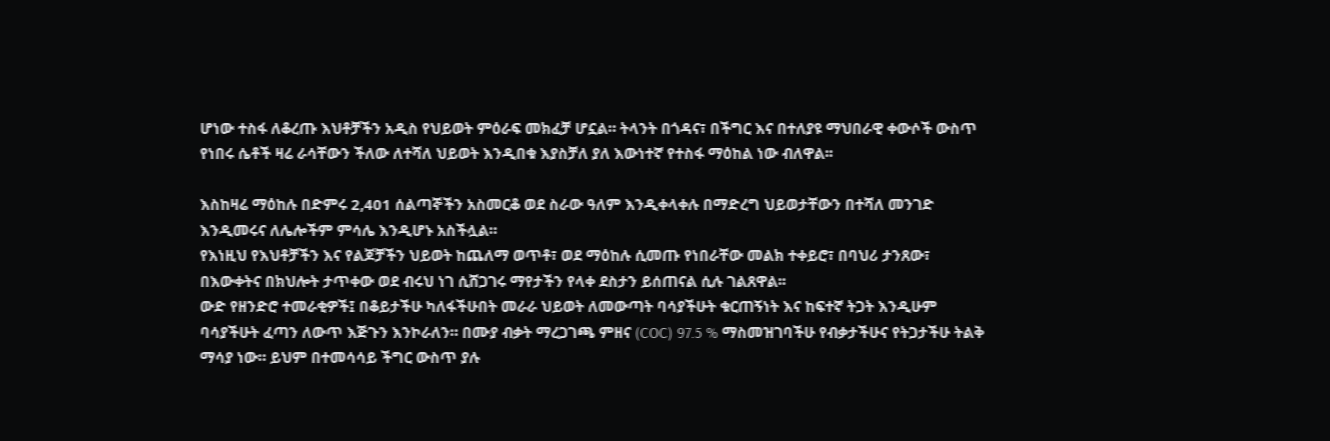ሆነው ተስፋ ለቆረጡ እህቶቻችን አዲስ የህይወት ምዕራፍ መክፈቻ ሆኗል። ትላንት በጎዳና፣ በችግር እና በተለያዩ ማህበራዊ ቀውሶች ውስጥ የነበሩ ሴቶች ዛሬ ራሳቸውን ችለው ለተሻለ ህይወት እንዲበቁ እያስቻለ ያለ እውነተኛ የተስፋ ማዕከል ነው ብለዋል፡፡

እስከዛሬ ማዕከሉ በድምሩ 2,401 ሰልጣኞችን አስመርቆ ወደ ስራው ዓለም እንዲቀላቀሉ በማድረግ ህይወታቸውን በተሻለ መንገድ እንዲመሩና ለሌሎችም ምሳሌ እንዲሆኑ አስችሏል።
የእነዚህ የእህቶቻችን እና የልጆቻችን ህይወት ከጨለማ ወጥቶ፣ ወደ ማዕከሉ ሲመጡ የነበራቸው መልክ ተቀይሮ፣ በባህሪ ታንጸው፣ በእውቀትና በክህሎት ታጥቀው ወደ ብሩህ ነገ ሲሸጋገሩ ማየታችን የላቀ ደስታን ይሰጠናል ሲሉ ገልጸዋል፡፡
ውድ የዘንድሮ ተመራቂዎች፤ በቆይታችሁ ካለፋችሁበት መራራ ህይወት ለመውጣት ባሳያችሁት ቁርጠኝነት እና ከፍተኛ ትጋት እንዲሁም ባሳያችሁት ፈጣን ለውጥ እጅጉን እንኮራለን። በሙያ ብቃት ማረጋገጫ ምዘና (COC) 97.5 % ማስመዝገባችሁ የብቃታችሁና የትጋታችሁ ትልቅ ማሳያ ነው። ይህም በተመሳሳይ ችግር ውስጥ ያሉ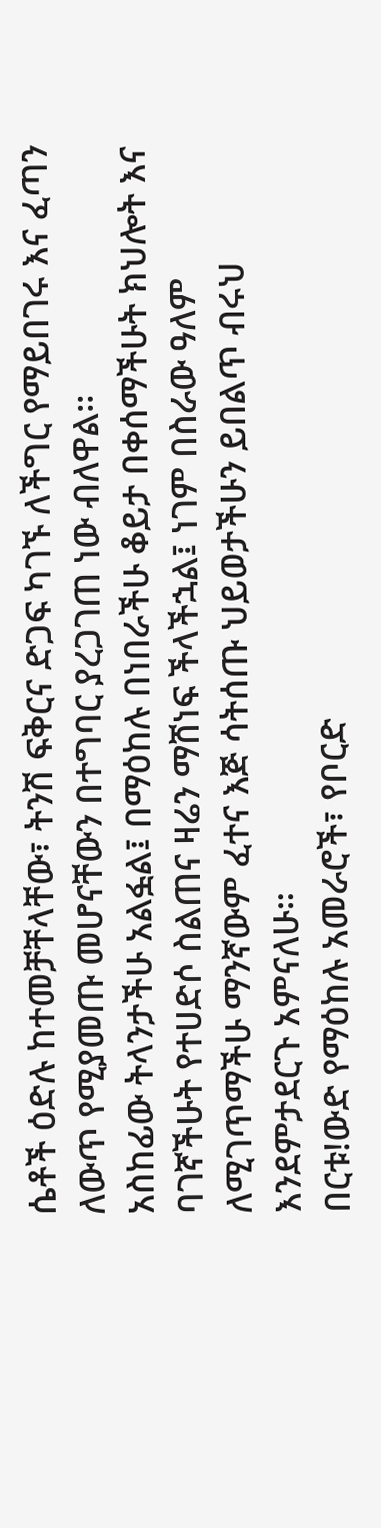ሴቶች ዕድሉ ከተመቻቸላቸው፣ ትንሽ ፍቅርና ድጋፍ ካገኙ ለችግር የማይበገሩ እና ፈጣን ለውጥ የሚያመጡ መሆናቸውን በተግባር ያረጋገጠ ነው ብለዋል፡፡
አስከፊው ትላንታችሁ አልፏል፤ በማዕከሉ በነበራችሁ ቆይታ በቀሰማችሁት ክህሎት እና ባገኛችሁት የተሀድሶ ስልጠና ዛሬን ማሸነፍ ችላችኋል፤ ነገም በስራው ዓለም ለሚገጥማችሁ ማንኛውም ፈተና እጅ ሳትሰጡ ህይወታችሁን ይበልጥ ብሩህ እንደምታደርጉ አምናለሁ።
በርቱ!ውድ የማዕከሉ አመራሮች፣ የቦርድ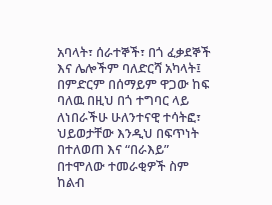አባላት፣ ሰራተኞች፣ በጎ ፈቃደኞች እና ሌሎችም ባለድርሻ አካላት፤ በምድርም በሰማይም ዋጋው ከፍ ባለዉ በዚህ በጎ ተግባር ላይ ለነበራችሁ ሁለንተናዊ ተሳትፎ፣ ህይወታቸው እንዲህ በፍጥነት በተለወጠ እና “በራእይ” በተሞለው ተመራቂዎች ስም ከልብ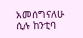አመሰግናለሁ ሲሉ ከንቲባ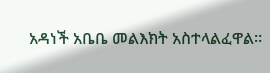አዳነች አቤቤ መልእክት አስተላልፈዋል፡፡